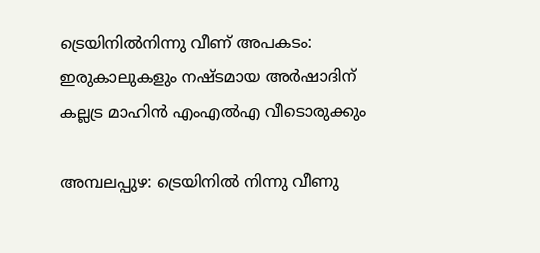ട്രെയിനിൽനിന്നു വീണ് അപകടം: ഇരുകാലുകളും നഷ്ടമായ അർഷാദിന് കല്ലട്ര മാഹിൻ എംഎൽഎ വീടൊരുക്കും

അമ്പലപ്പുഴ: ട്രെയിനിൽ നിന്നു വീണു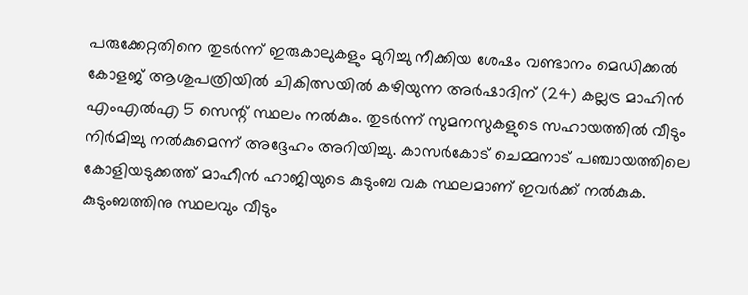പരുക്കേറ്റതിനെ തുടർന്ന് ഇരുകാലുകളും മുറിച്ചു നീക്കിയ ശേഷം വണ്ടാനം മെഡിക്കൽ കോളജ് ആശുപത്രിയിൽ ചികിത്സയിൽ കഴിയുന്ന അർഷാദിന് (24) കല്ലട്ര മാഹിൻ എംഎൽഎ 5 സെന്റ് സ്ഥലം നൽകും. തുടർന്ന് സുമനസുകളുടെ സഹായത്തിൽ വീടും നിർമിച്ചു നൽകുമെന്ന് അദ്ദേഹം അറിയിച്ചു. കാസർകോട് ചെമ്മനാട് പഞ്ചായത്തിലെ കോളിയടുക്കത്ത് മാഹീൻ ഹാജിയുടെ കുടുംബ വക സ്ഥലമാണ് ഇവർക്ക് നൽകുക.
കുടുംബത്തിനു സ്ഥലവും വീടും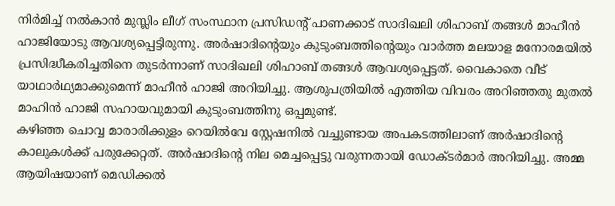നിർമിച്ച് നൽകാൻ മുസ്ലിം ലീഗ് സംസ്ഥാന പ്രസിഡന്റ് പാണക്കാട് സാദിഖലി ശിഹാബ് തങ്ങൾ മാഹീൻ ഹാജിയോടു ആവശ്യപ്പെട്ടിരുന്നു. അർഷാദിന്റെയും കുടുംബത്തിന്റെയും വാർത്ത മലയാള മനോരമയിൽ പ്രസിദ്ധീകരിച്ചതിനെ തുടർന്നാണ് സാദിഖലി ശിഹാബ് തങ്ങൾ ആവശ്യപ്പെട്ടത്. വൈകാതെ വീട് യാഥാർഥ്യമാക്കുമെന്ന് മാഹീൻ ഹാജി അറിയിച്ചു. ആശുപത്രിയിൽ എത്തിയ വിവരം അറിഞ്ഞതു മുതൽ മാഹിൻ ഹാജി സഹായവുമായി കുടുംബത്തിനു ഒപ്പമുണ്ട്.
കഴിഞ്ഞ ചൊവ്വ മാരാരിക്കുളം റെയിൽവേ സ്റ്റേഷനിൽ വച്ചുണ്ടായ അപകടത്തിലാണ് അർഷാദിന്റെ കാലുകൾക്ക് പരുക്കേറ്റത്. അർഷാദിന്റെ നില മെച്ചപ്പെട്ടു വരുന്നതായി ഡോക്ടർമാർ അറിയിച്ചു. അമ്മ ആയിഷയാണ് മെഡിക്കൽ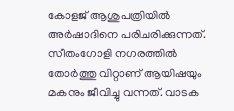കോളജ് ആശുപത്രിയിൽ അർഷാദിനെ പരിചരിക്കുന്നത്. സീതംഗോളി നഗരത്തിൽ തോർത്തു വിറ്റാണ് ആയിഷയും മകനും ജീവിച്ചു വന്നത്. വാടക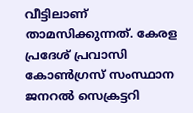വീട്ടിലാണ് താമസിക്കുന്നത്. കേരള പ്രദേശ് പ്രവാസി കോൺഗ്രസ് സംസ്ഥാന ജനറൽ സെക്രട്ടറി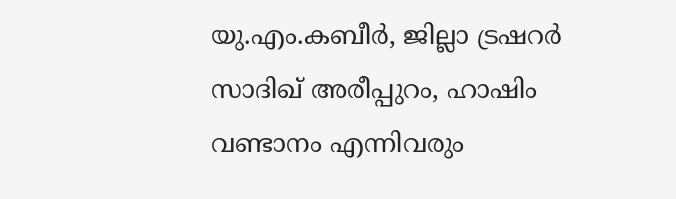യു.എം.കബീർ, ജില്ലാ ട്രഷറർ സാദിഖ് അരീപ്പുറം, ഹാഷിം വണ്ടാനം എന്നിവരും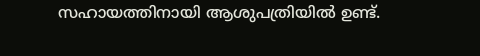സഹായത്തിനായി ആശുപത്രിയിൽ ഉണ്ട്.